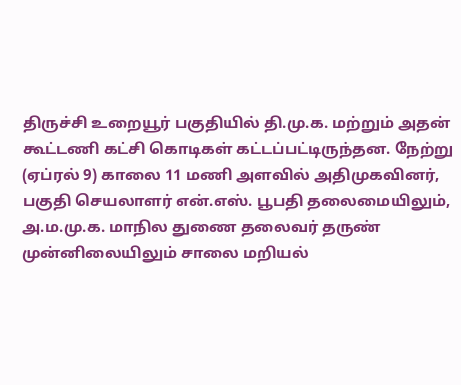திருச்சி உறையூர் பகுதியில் தி.மு.க. மற்றும் அதன் கூட்டணி கட்சி கொடிகள் கட்டப்பட்டிருந்தன. நேற்று (ஏப்ரல் 9) காலை 11 மணி அளவில் அதிமுகவினர், பகுதி செயலாளர் என்.எஸ். பூபதி தலைமையிலும், அ.ம.மு.க. மாநில துணை தலைவர் தருண் முன்னிலையிலும் சாலை மறியல்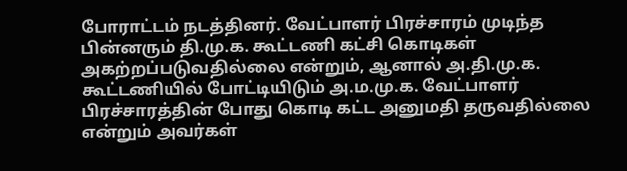போராட்டம் நடத்தினர். வேட்பாளர் பிரச்சாரம் முடிந்த பின்னரும் தி.மு.க. கூட்டணி கட்சி கொடிகள் அகற்றப்படுவதில்லை என்றும், ஆனால் அ.தி.மு.க. கூட்டணியில் போட்டியிடும் அ.ம.மு.க. வேட்பாளர் பிரச்சாரத்தின் போது கொடி கட்ட அனுமதி தருவதில்லை என்றும் அவர்கள்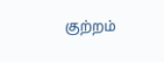குற்றம்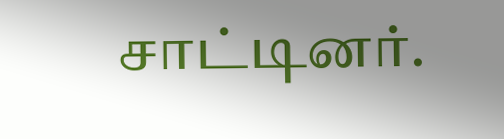சாட்டினர்.